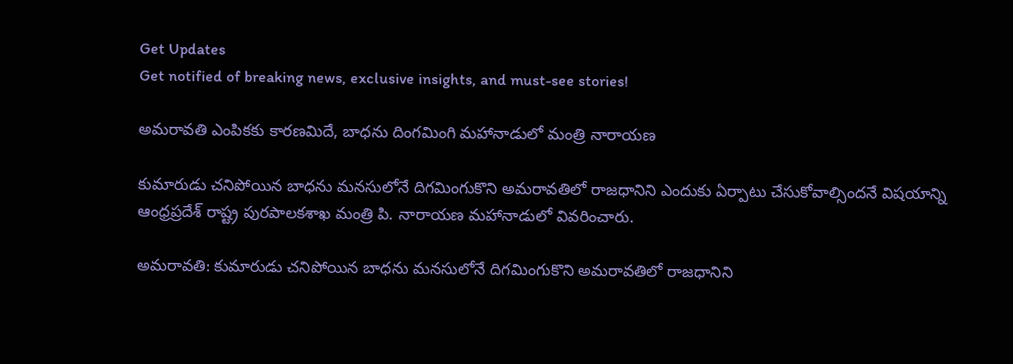Get Updates
Get notified of breaking news, exclusive insights, and must-see stories!

అమరావతి ఎంపికకు కారణమిదే, బాధను దింగమింగి మహానాడులో మంత్రి నారాయణ

కుమారుడు చనిపోయిన బాధను మనసులోనే దిగమింగుకొని అమరావతిలో రాజధానిని ఎందుకు ఏర్పాటు చేసుకోవాల్సిందనే విషయాన్ని ఆంధ్రప్రదేశ్ రాష్ట్ర పురపాలకశాఖ మంత్రి పి. నారాయణ మహానాడులో వివరించారు.

అమరావతి: కుమారుడు చనిపోయిన బాధను మనసులోనే దిగమింగుకొని అమరావతిలో రాజధానిని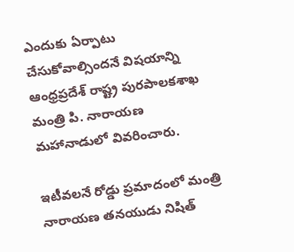ఎందుకు ఏర్పాటు చేసుకోవాల్సిందనే విషయాన్ని ఆంధ్రప్రదేశ్ రాష్ట్ర పురపాలకశాఖ మంత్రి పి. నారాయణ మహానాడులో వివరించారు.

ఇటీవలనే రోడ్డు ప్రమాదంలో మంత్రి నారాయణ తనయుడు నిషిత్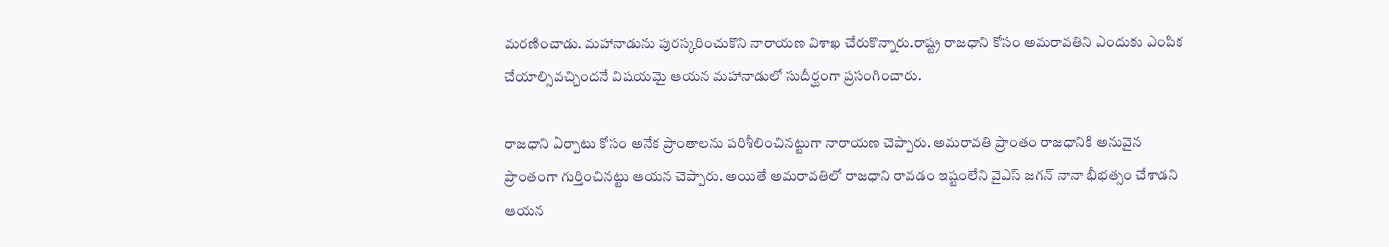మరణించాడు. మహానాడును పురస్కరించుకొని నారాయణ విశాఖ చేరుకొన్నారు.రాష్ట్ర రాజధాని కోసం అమరావతిని ఎందుకు ఎంపిక చేయాల్సివచ్చిందనే విషయమై ఆయన మహానాడులో సుదీర్ఘంగా ప్రసంగించారు.

రాజధాని ఏర్పాటు కోసం అనేక ప్రాంతాలను పరిశీలించినట్టుగా నారాయణ చెప్పారు. అమరావతి ప్రాంతం రాజధానికి అనువైన ప్రాంతంగా గుర్తించినట్టు ఆయన చెప్పారు. అయితే అమరావతిలో రాజధాని రావడం ఇష్టంలేని వైఎస్ జగన్ నానా భీభత్సం చేశాడని ఆయన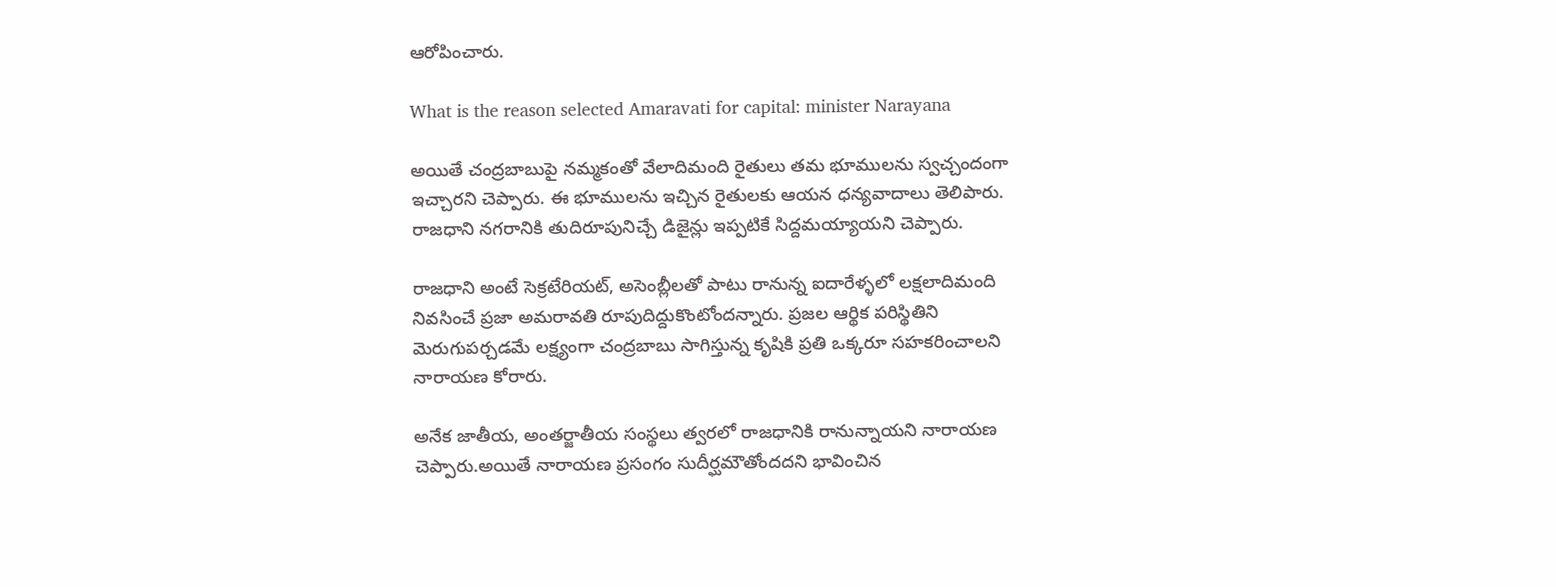ఆరోపించారు.

What is the reason selected Amaravati for capital: minister Narayana

అయితే చంద్రబాబుపై నమ్మకంతో వేలాదిమంది రైతులు తమ భూములను స్వచ్చందంగా ఇచ్చారని చెప్పారు. ఈ భూములను ఇచ్చిన రైతులకు ఆయన ధన్యవాదాలు తెలిపారు. రాజధాని నగరానికి తుదిరూపునిచ్చే డిజైన్లు ఇప్పటికే సిద్దమయ్యాయని చెప్పారు.

రాజధాని అంటే సెక్రటేరియట్, అసెంబ్లీలతో పాటు రానున్న ఐదారేళ్ళలో లక్షలాదిమంది నివసించే ప్రజా అమరావతి రూపుదిద్దుకొంటోందన్నారు. ప్రజల ఆర్థిక పరిస్థితిని మెరుగుపర్చడమే లక్ష్యంగా చంద్రబాబు సాగిస్తున్న కృషికి ప్రతి ఒక్కరూ సహకరించాలని నారాయణ కోరారు.

అనేక జాతీయ, అంతర్జాతీయ సంస్థలు త్వరలో రాజధానికి రానున్నాయని నారాయణ చెప్పారు.అయితే నారాయణ ప్రసంగం సుదీర్ఘమౌతోందదని భావించిన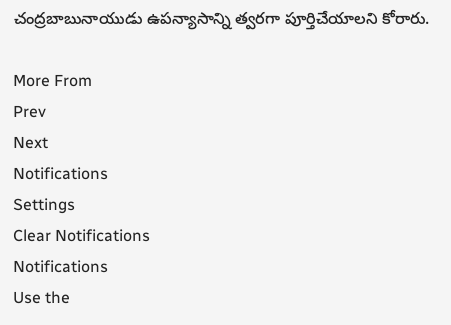చంద్రబాబునాయుడు ఉపన్యాసాన్ని త్వరగా పూర్తిచేయాలని కోరారు.

More From
Prev
Next
Notifications
Settings
Clear Notifications
Notifications
Use the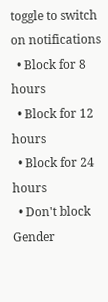toggle to switch on notifications
  • Block for 8 hours
  • Block for 12 hours
  • Block for 24 hours
  • Don't block
Gender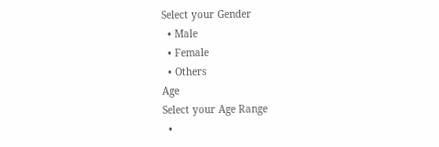Select your Gender
  • Male
  • Female
  • Others
Age
Select your Age Range
  •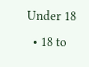Under 18
  • 18 to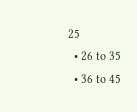25
  • 26 to 35
  • 36 to 45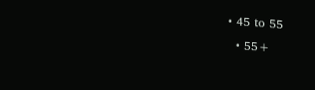• 45 to 55
  • 55+